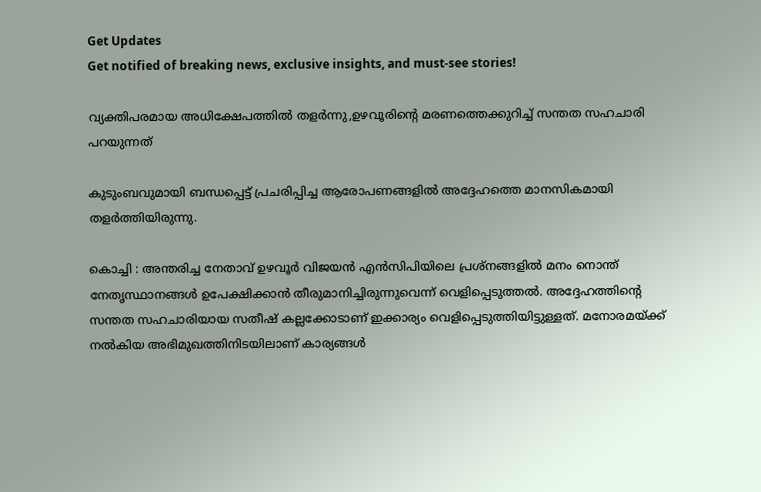Get Updates
Get notified of breaking news, exclusive insights, and must-see stories!

വ്യക്തിപരമായ അധിക്ഷേപത്തില്‍ തളര്‍ന്നു,ഉഴവൂരിന്റെ മരണത്തെക്കുറിച്ച് സന്തത സഹചാരി പറയുന്നത്

കുടുംബവുമായി ബന്ധപ്പെട്ട് പ്രചരിപ്പിച്ച ആരോപണങ്ങളില്‍ അദ്ദേഹത്തെ മാനസികമായി തളര്‍ത്തിയിരുന്നു.

കൊച്ചി : അന്തരിച്ച നേതാവ് ഉഴവൂര്‍ വിജയന്‍ എന്‍സിപിയിലെ പ്രശ്‌നങ്ങളില്‍ മനം നൊന്ത് നേതൃസ്ഥാനങ്ങള്‍ ഉപേക്ഷിക്കാന്‍ തീരുമാനിച്ചിരുന്നുവെന്ന് വെളിപ്പെടുത്തല്‍. അദ്ദേഹത്തിന്റെ സന്തത സഹചാരിയായ സതീഷ് കല്ലക്കോടാണ് ഇക്കാര്യം വെളിപ്പെടുത്തിയിട്ടുള്ളത്. മനോരമയ്ക്ക് നല്‍കിയ അഭിമുഖത്തിനിടയിലാണ് കാര്യങ്ങള്‍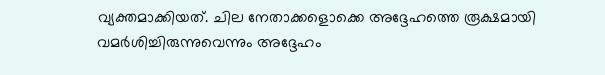വ്യക്തമാക്കിയത്. ചില നേതാക്കളൊക്കെ അദ്ദേഹത്തെ രൂക്ഷമായി വമര്‍ശിച്ചിരുന്നുവെന്നും അദ്ദേഹം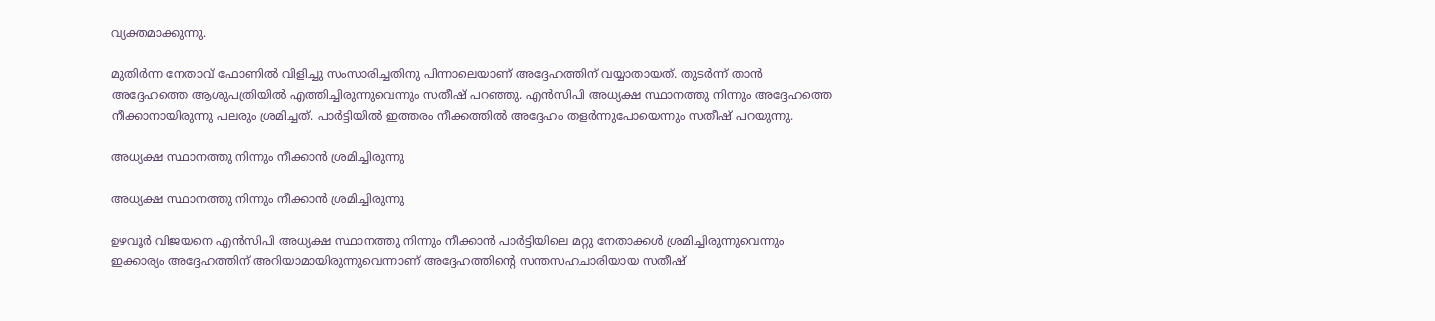വ്യക്തമാക്കുന്നു.

മുതിര്‍ന്ന നേതാവ് ഫോണില്‍ വിളിച്ചു സംസാരിച്ചതിനു പിന്നാലെയാണ് അദ്ദേഹത്തിന് വയ്യാതായത്. തുടര്‍ന്ന് താന്‍ അദ്ദേഹത്തെ ആശുപത്രിയില്‍ എത്തിച്ചിരുന്നുവെന്നും സതീഷ് പറഞ്ഞു. എന്‍സിപി അധ്യക്ഷ സ്ഥാനത്തു നിന്നും അദ്ദേഹത്തെ നീക്കാനായിരുന്നു പലരും ശ്രമിച്ചത്. പാര്‍ട്ടിയില്‍ ഇത്തരം നീക്കത്തില്‍ അദ്ദേഹം തളര്‍ന്നുപോയെന്നും സതീഷ് പറയുന്നു.

അധ്യക്ഷ സ്ഥാനത്തു നിന്നും നീക്കാന്‍ ശ്രമിച്ചിരുന്നു

അധ്യക്ഷ സ്ഥാനത്തു നിന്നും നീക്കാന്‍ ശ്രമിച്ചിരുന്നു

ഉഴവൂര്‍ വിജയനെ എന്‍സിപി അധ്യക്ഷ സ്ഥാനത്തു നിന്നും നീക്കാന്‍ പാര്‍ട്ടിയിലെ മറ്റു നേതാക്കള്‍ ശ്രമിച്ചിരുന്നുവെന്നും ഇക്കാര്യം അദ്ദേഹത്തിന് അറിയാമായിരുന്നുവെന്നാണ് അദ്ദേഹത്തിന്റെ സന്തസഹചാരിയായ സതീഷ്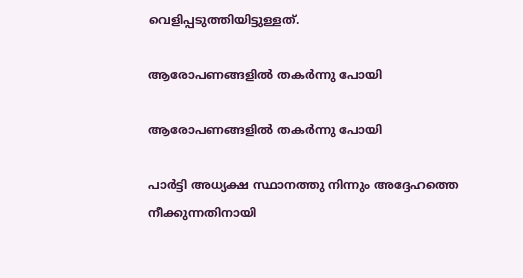വെളിപ്പടുത്തിയിട്ടുള്ളത്.

ആരോപണങ്ങളില്‍ തകര്‍ന്നു പോയി

ആരോപണങ്ങളില്‍ തകര്‍ന്നു പോയി

പാര്‍ട്ടി അധ്യക്ഷ സ്ഥാനത്തു നിന്നും അദ്ദേഹത്തെ നീക്കുന്നതിനായി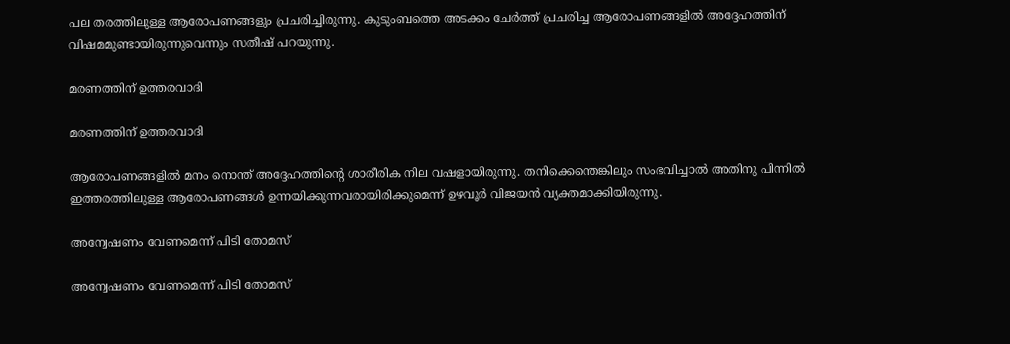പല തരത്തിലുള്ള ആരോപണങ്ങളും പ്രചരിച്ചിരുന്നു. കുടുംബത്തെ അടക്കം ചേര്‍ത്ത് പ്രചരിച്ച ആരോപണങ്ങളില്‍ അദ്ദേഹത്തിന് വിഷമമുണ്ടായിരുന്നുവെന്നും സതീഷ് പറയുന്നു.

മരണത്തിന് ഉത്തരവാദി

മരണത്തിന് ഉത്തരവാദി

ആരോപണങ്ങളില്‍ മനം നൊന്ത് അദ്ദേഹത്തിന്റെ ശാരീരിക നില വഷളായിരുന്നു. തനിക്കെന്തെങ്കിലും സംഭവിച്ചാല്‍ അതിനു പിന്നില്‍ ഇത്തരത്തിലുള്ള ആരോപണങ്ങള്‍ ഉന്നയിക്കുന്നവരായിരിക്കുമെന്ന് ഉഴവൂര്‍ വിജയന്‍ വ്യക്തമാക്കിയിരുന്നു.

അന്വേഷണം വേണമെന്ന് പിടി തോമസ്

അന്വേഷണം വേണമെന്ന് പിടി തോമസ്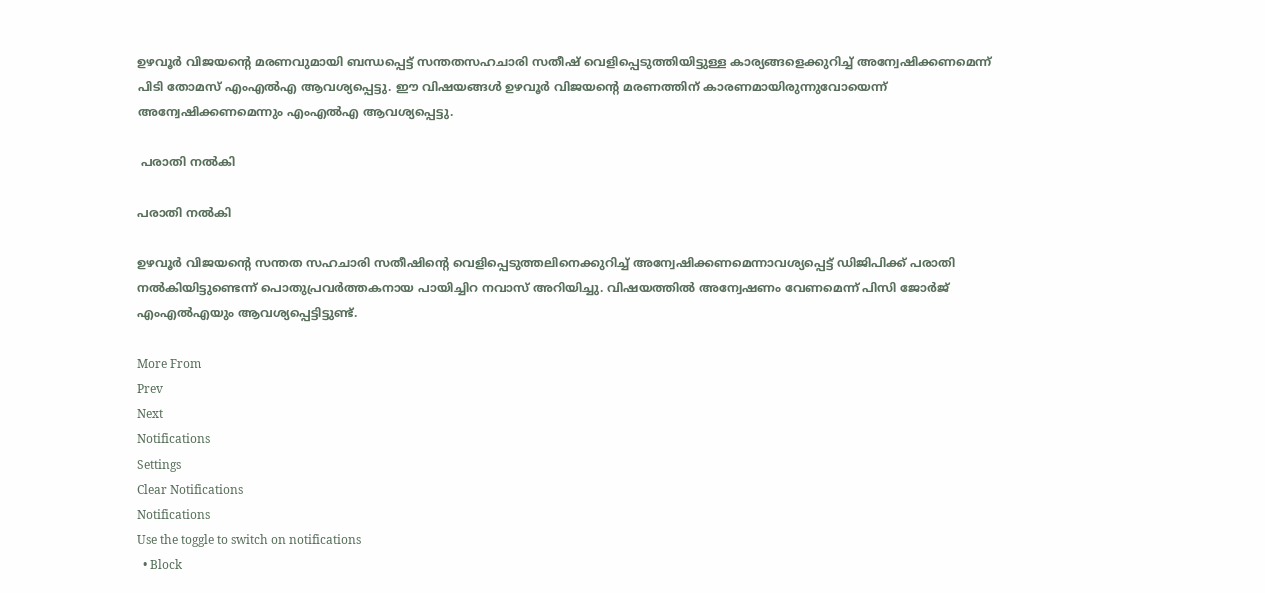ഉഴവൂര്‍ വിജയന്റെ മരണവുമായി ബന്ധപ്പെട്ട് സന്തതസഹചാരി സതീഷ് വെളിപ്പെടുത്തിയിട്ടുള്ള കാര്യങ്ങളെക്കുറിച്ച് അന്വേഷിക്കണമെന്ന് പിടി തോമസ് എംഎല്‍എ ആവശ്യപ്പെട്ടു. ഈ വിഷയങ്ങള്‍ ഉഴവൂര്‍ വിജയന്റെ മരണത്തിന് കാരണമായിരുന്നുവോയെന്ന് അന്വേഷിക്കണമെന്നും എംഎല്‍എ ആവശ്യപ്പെട്ടു.

 പരാതി നല്‍കി

പരാതി നല്‍കി

ഉഴവൂര്‍ വിജയന്റെ സന്തത സഹചാരി സതീഷിന്റെ വെളിപ്പെടുത്തലിനെക്കുറിച്ച് അന്വേഷിക്കണമെന്നാവശ്യപ്പെട്ട് ഡിജിപിക്ക് പരാതി നല്‍കിയിട്ടുണ്ടെന്ന് പൊതുപ്രവര്‍ത്തകനായ പായിച്ചിറ നവാസ് അറിയിച്ചു. വിഷയത്തില്‍ അന്വേഷണം വേണമെന്ന് പിസി ജോര്‍ജ് എംഎല്‍എയും ആവശ്യപ്പെട്ടിട്ടുണ്ട്.

More From
Prev
Next
Notifications
Settings
Clear Notifications
Notifications
Use the toggle to switch on notifications
  • Block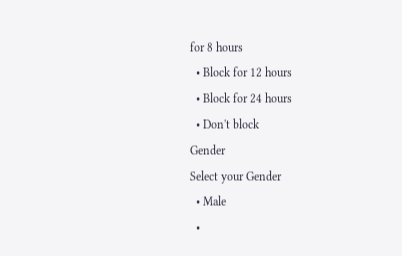for 8 hours
  • Block for 12 hours
  • Block for 24 hours
  • Don't block
Gender
Select your Gender
  • Male
  •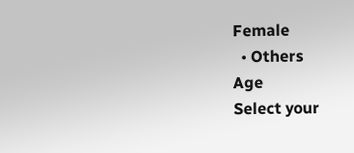Female
  • Others
Age
Select your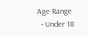Age Range
  • Under 18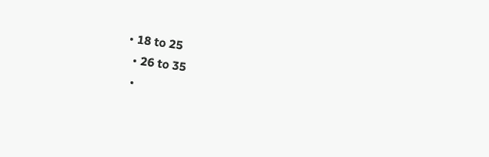• 18 to 25
  • 26 to 35
  •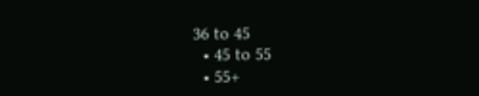36 to 45
  • 45 to 55
  • 55+